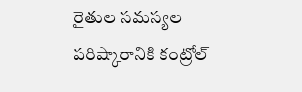రైతుల సమస్యల పరిష్కారానికి కంట్రోల్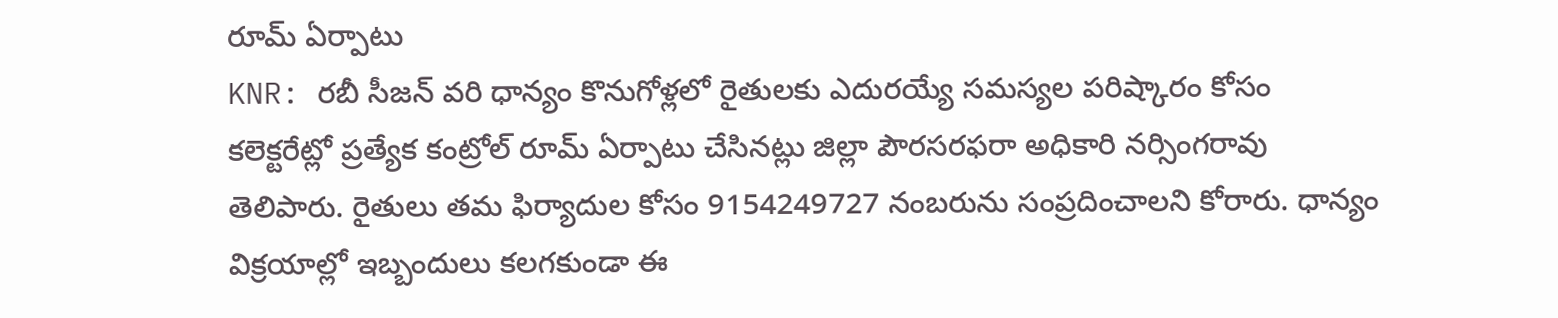రూమ్ ఏర్పాటు
KNR: రబీ సీజన్ వరి ధాన్యం కొనుగోళ్లలో రైతులకు ఎదురయ్యే సమస్యల పరిష్కారం కోసం కలెక్టరేట్లో ప్రత్యేక కంట్రోల్ రూమ్ ఏర్పాటు చేసినట్లు జిల్లా పౌరసరఫరా అధికారి నర్సింగరావు తెలిపారు. రైతులు తమ ఫిర్యాదుల కోసం 9154249727 నంబరును సంప్రదించాలని కోరారు. ధాన్యం విక్రయాల్లో ఇబ్బందులు కలగకుండా ఈ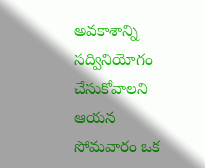అవకాశాన్ని సద్వినియోగం చేసుకోవాలని ఆయన సోమవారం ఒక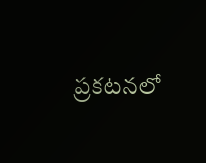ప్రకటనలో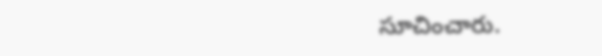సూచించారు.